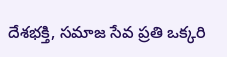దేశభక్తి, సమాజ సేవ ప్రతి ఒక్కరి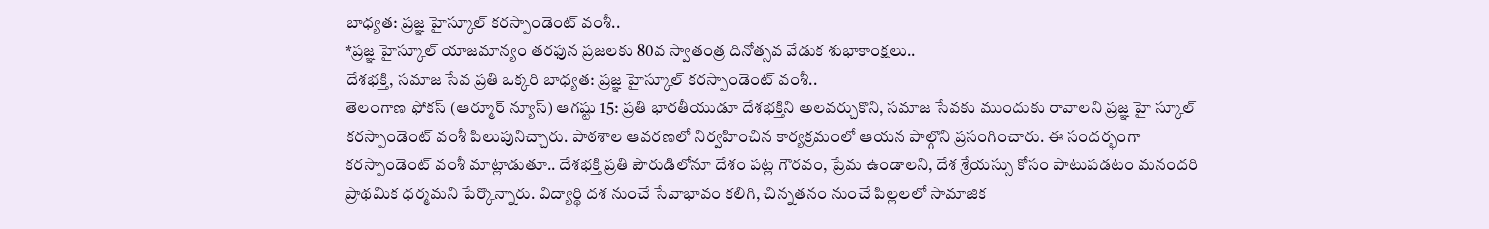బాధ్యత: ప్రజ్ఞ హైస్కూల్ కరస్పాండెంట్ వంశీ..
*ప్రజ్ఞ హైస్కూల్ యాజమాన్యం తరఫున ప్రజలకు 80వ స్వాతంత్ర దినోత్సవ వేడుక శుభాకాంక్షలు..
దేశభక్తి, సమాజ సేవ ప్రతి ఒక్కరి బాధ్యత: ప్రజ్ఞ హైస్కూల్ కరస్పాండెంట్ వంశీ..
తెలంగాణ ఫోకస్ (ఆర్మూర్ న్యూస్) ఆగష్టు 15: ప్రతి భారతీయుడూ దేశభక్తిని అలవర్చుకొని, సమాజ సేవకు ముందుకు రావాలని ప్రజ్ఞ హై స్కూల్ కరస్పాండెంట్ వంశీ పిలుపునిచ్చారు. పాఠశాల ఆవరణలో నిర్వహించిన కార్యక్రమంలో ఆయన పాల్గొని ప్రసంగించారు. ఈ సందర్భంగా కరస్పాండెంట్ వంశీ మాట్లాడుతూ.. దేశభక్తి ప్రతి పౌరుడిలోనూ దేశం పట్ల గౌరవం, ప్రేమ ఉండాలని, దేశ శ్రేయస్సు కోసం పాటుపడటం మనందరి ప్రాథమిక ధర్మమని పేర్కొన్నారు. విద్యార్థి దశ నుంచే సేవాభావం కలిగి, చిన్నతనం నుంచే పిల్లలలో సామాజిక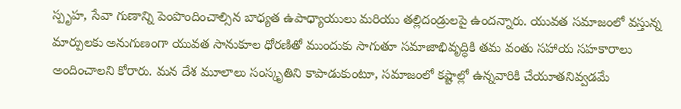స్పృహ, సేవా గుణాన్ని పెంపొందించాల్సిన బాధ్యత ఉపాధ్యాయులు మరియు తల్లిదండ్రులపై ఉందన్నారు. యువత సమాజంలో వస్తున్న మార్పులకు అనుగుణంగా యువత సానుకూల ధోరణితో ముందుకు సాగుతూ సమాజాభివృద్ధికి తమ వంతు సహాయ సహకారాలు అందించాలని కోరారు. మన దేశ మూలాలు సంస్కృతిని కాపాడుకుంటూ, సమాజంలో కష్టాల్లో ఉన్నవారికి చేయూతనివ్వడమే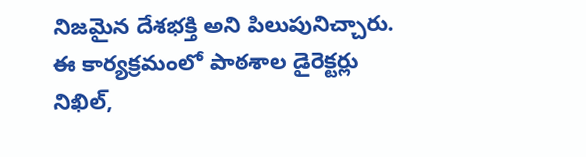నిజమైన దేశభక్తి అని పిలుపునిచ్చారు. ఈ కార్యక్రమంలో పాఠశాల డైరెక్టర్లు నిఖిల్,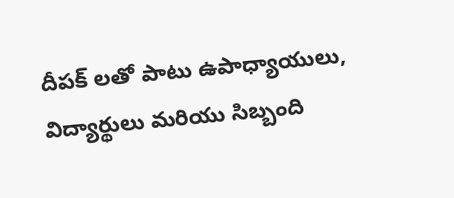దీపక్ లతో పాటు ఉపాధ్యాయులు, విద్యార్థులు మరియు సిబ్బంది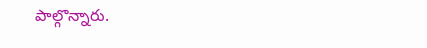పాల్గొన్నారు.